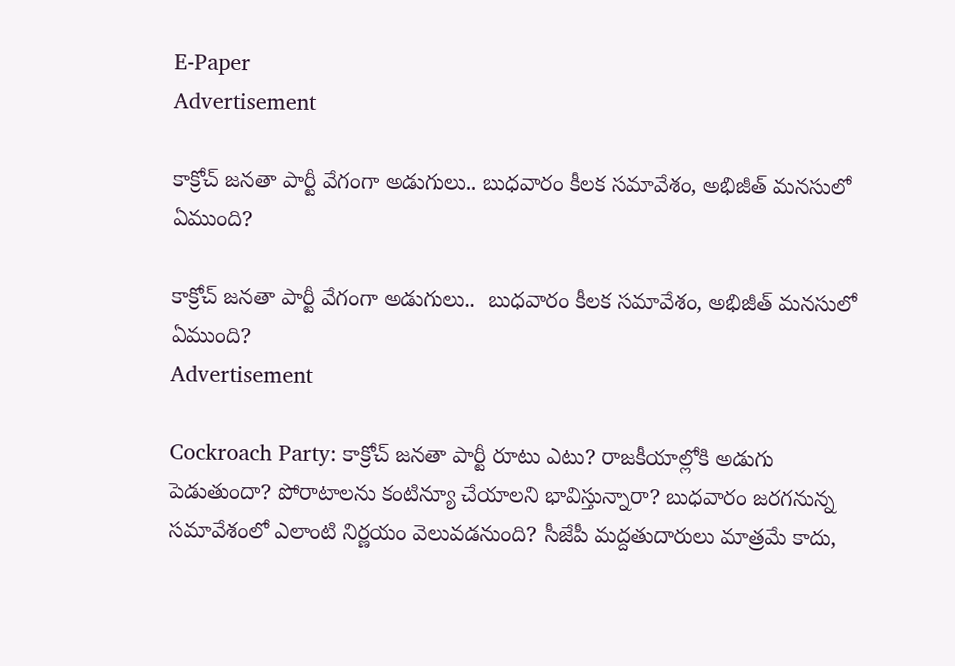E-Paper
Advertisement

కాక్రోచ్ జనతా పార్టీ వేగంగా అడుగులు.. బుధవారం కీలక సమావేశం, అభిజీత్ మనసులో ఏముంది?

కాక్రోచ్ జనతా పార్టీ వేగంగా అడుగులు..  బుధవారం కీలక సమావేశం, అభిజీత్ మనసులో ఏముంది?
Advertisement

Cockroach Party: కాక్రోచ్‌ జనతా పార్టీ రూటు ఎటు? రాజకీయాల్లోకి అడుగు పెడుతుందా? పోరాటాలను కంటిన్యూ చేయాలని భావిస్తున్నారా? బుధవారం జరగనున్న సమావేశంలో ఎలాంటి నిర్ణయం వెలువడనుంది? సీజేపీ మద్దతుదారులు మాత్రమే కాదు,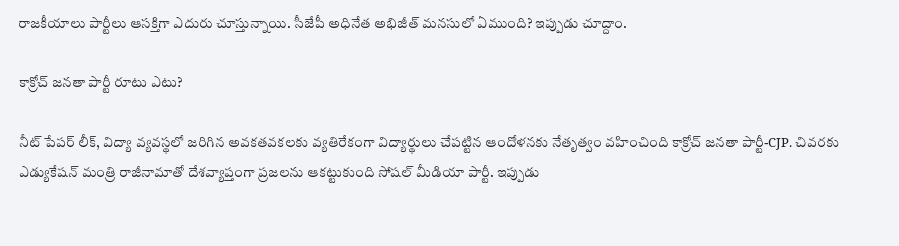రాజకీయాలు పార్టీలు ఆసక్తిగా ఎదురు చూస్తున్నాయి. సీజేపీ అధినేత అభిజీత్ మనసులో ఏముంది? ఇప్పుడు చూద్దాం.

కాక్రోచ్ జనతా పార్టీ రూటు ఎటు?

నీట్ పేపర్ లీక్, విద్యా వ్యవస్థలో జరిగిన అవకతవకలకు వ్యతిరేకంగా విద్యార్థులు చేపట్టిన ఆందోళనకు నేతృత్వం వహించింది కాక్రోచ్‌ జనతా పార్టీ-CJP. చివరకు ఎడ్యుకేషన్ మంత్రి రాజీనామాతో దేశవ్యాప్తంగా ప్రజలను ఆకట్టుకుంది సోషల్ మీడియా పార్టీ. ఇప్పుడు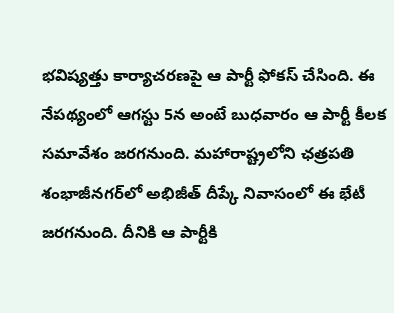భవిష్యత్తు కార్యాచరణపై ఆ పార్టీ ఫోకస్ చేసింది. ఈ నేపథ్యంలో ఆగస్టు 5న అంటే బుధవారం ఆ పార్టీ కీలక సమావేశం జరగనుంది. మహారాష్ట్రలోని ఛత్రపతి శంభాజీనగర్‌లో అభిజీత్ దీప్కే నివాసంలో ఈ భేటీ జరగనుంది. దీనికి ఆ పార్టీకి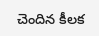చెందిన కీలక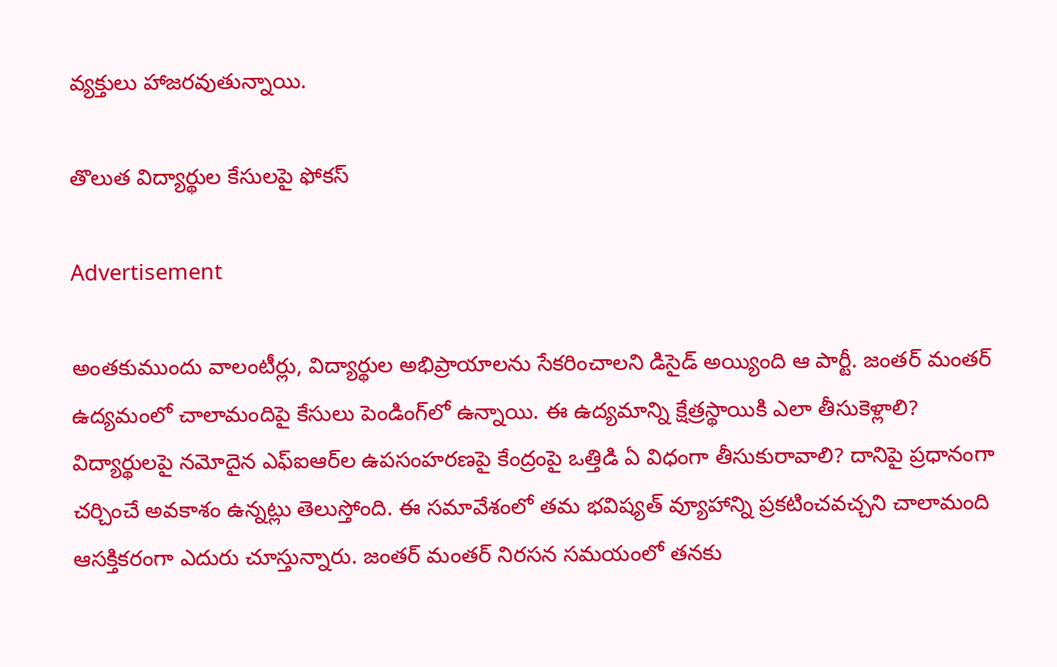వ్యక్తులు హాజరవుతున్నాయి.

తొలుత విద్యార్థుల కేసులపై ఫోకస్

Advertisement

అంతకుముందు వాలంటీర్లు, విద్యార్థుల అభిప్రాయాలను సేకరించాలని డిసైడ్ అయ్యింది ఆ పార్టీ. జంతర్ మంతర్ ఉద్యమంలో చాలామందిపై కేసులు పెండింగ్‌లో ఉన్నాయి. ఈ ఉద్యమాన్ని క్షేత్రస్థాయికి ఎలా తీసుకెళ్లాలి? విద్యార్థులపై నమోదైన ఎఫ్ఐఆర్‌ల ఉపసంహరణపై కేంద్రంపై ఒత్తిడి ఏ విధంగా తీసుకురావాలి? దానిపై ప్రధానంగా చర్చించే అవకాశం ఉన్నట్లు తెలుస్తోంది. ఈ సమావేశంలో తమ భవిష్యత్ వ్యూహాన్ని ప్రకటించవచ్చని చాలామంది ఆసక్తికరంగా ఎదురు చూస్తున్నారు. జంతర్ మంతర్ నిరసన సమయంలో తనకు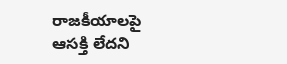రాజకీయాలపై ఆసక్తి లేదని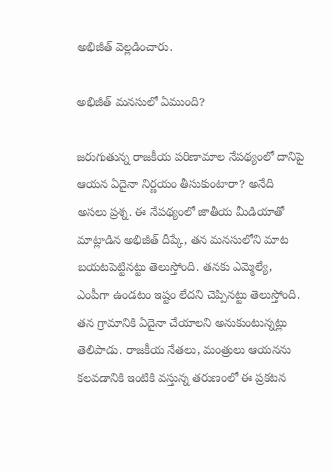అభిజీత్ వెల్లడించారు.

అభిజీత్ మనసులో ఏముంది?

జరుగుతున్న రాజకీయ పరిణామాల నేపథ్యంలో దానిపై ఆయన ఏదైనా నిర్ణయం తీసుకుంటారా? అనేది అసలు ప్రశ్న. ఈ నేపథ్యంలో జాతీయ మీడియాతో మాట్లాడిన అభిజీత్ దీప్కే, తన మనసులోని మాట బయటపెట్టినట్టు తెలుస్తోంది. తనకు ఎమ్మెల్యే, ఎంపీగా ఉండటం ఇష్టం లేదని చెప్పినట్టు తెలుస్తోంది. తన గ్రామానికి ఏదైనా చేయాలని అనుకుంటున్నట్లు తెలిపాడు. రాజకీయ నేతలు, మంత్రులు ఆయనను కలవడానికి ఇంటికి వస్తున్న తరుణంలో ఈ ప్రకటన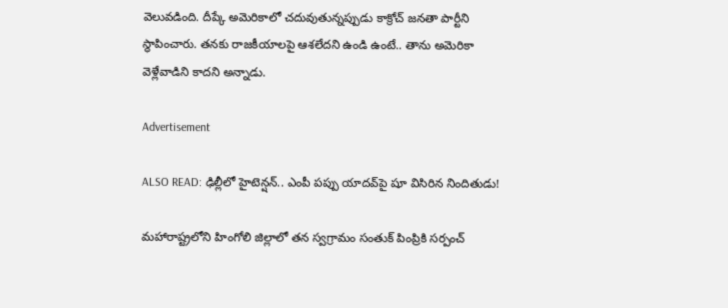వెలువడింది. దీప్కే అమెరికాలో చదువుతున్నప్పుడు కాక్రోచ్ జనతా పార్టీని స్థాపించారు. తనకు రాజకీయాలపై ఆశలేదని ఉండి ఉంటే.. తాను అమెరికా వెళ్లేవాడిని కాదని అన్నాడు.

Advertisement

ALSO READ: ఢిల్లీలో హైటెన్షన్.. ఎంపీ పప్పు యాదవ్‌పై షూ విసిరిన నిందితుడు!

మహారాష్ట్రలోని హింగోలి జిల్లాలో తన స్వగ్రామం సంతుక్ పింప్రికి సర్పంచ్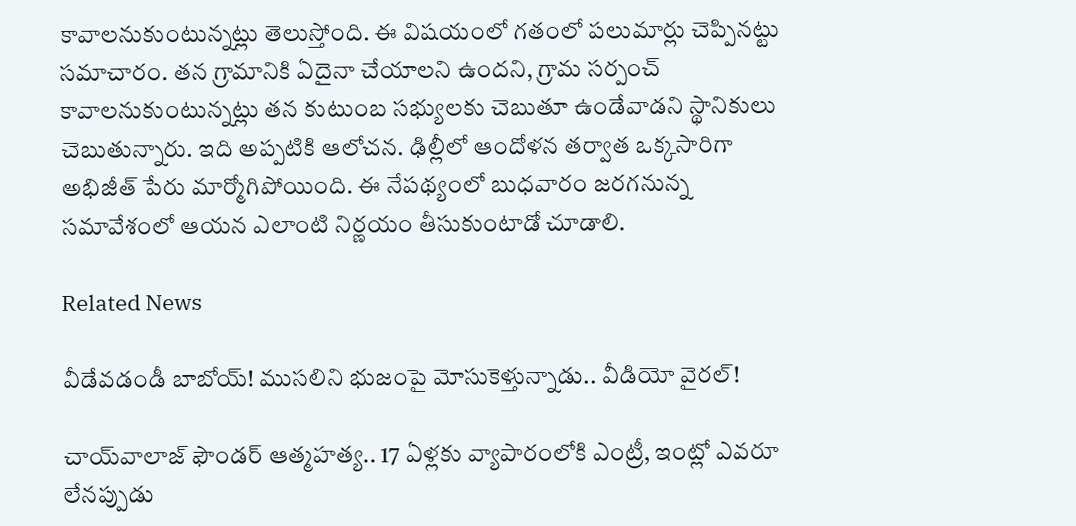కావాలనుకుంటున్నట్లు తెలుస్తోంది. ఈ విషయంలో గతంలో పలుమార్లు చెప్పినట్టు సమాచారం. తన గ్రామానికి ఏదైనా చేయాలని ఉందని, గ్రామ సర్పంచ్ కావాలనుకుంటున్నట్లు తన కుటుంబ సభ్యులకు చెబుతూ ఉండేవాడని స్థానికులు చెబుతున్నారు. ఇది అప్పటికి ఆలోచన. ఢిల్లీలో ఆందోళన తర్వాత ఒక్కసారిగా అభిజీత్ పేరు మార్మోగిపోయింది. ఈ నేపథ్యంలో బుధవారం జరగనున్న సమావేశంలో ఆయన ఎలాంటి నిర్ణయం తీసుకుంటాడో చూడాలి.

Related News

వీడేవడండీ బాబోయ్! ముసలిని భుజంపై మోసుకెళ్తున్నాడు.. వీడియో వైరల్!

చాయ్‌వాలాజ్‌ ఫౌండర్ ఆత్మహత్య.. 17 ఏళ్లకు వ్యాపారంలోకి ఎంట్రీ, ఇంట్లో ఎవరూ లేనప్పుడు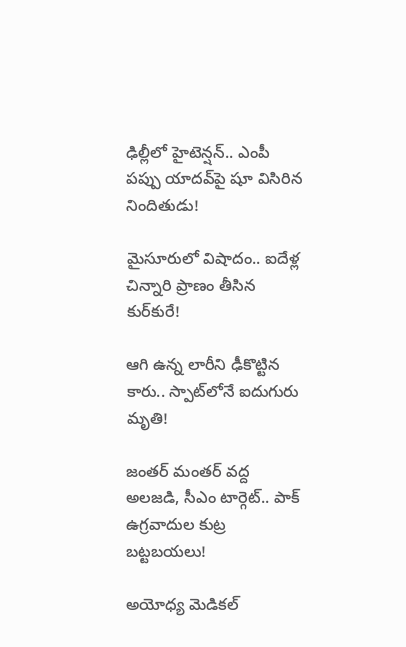ఢిల్లీలో హైటెన్షన్.. ఎంపీ పప్పు యాదవ్‌పై షూ విసిరిన నిందితుడు!

మైసూరులో విషాదం.. ఐదేళ్ల చిన్నారి ప్రాణం తీసిన కుర్‌కురే!

ఆగి ఉన్న లారీని ఢీకొట్టిన కారు.. స్పాట్‌లోనే ఐదుగురు మృతి!

జంతర్ మంతర్ వద్ద అలజడి, సీఎం టార్గెట్.. పాక్ ఉగ్రవాదుల కుట్ర బట్టబయలు!

అయోధ్య మెడికల్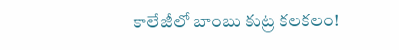కాలేజీలో బాంబు కుట్ర కలకలం!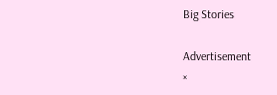Big Stories

Advertisement
×